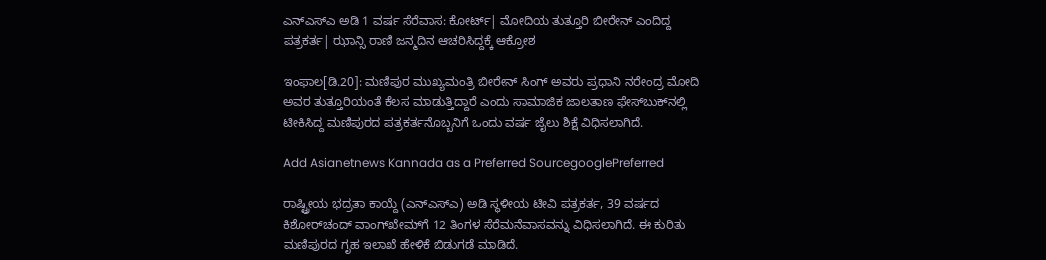ಎನ್‌ಎಸ್‌ಎ ಅಡಿ 1 ವರ್ಷ ಸೆರೆವಾಸ: ಕೋರ್ಟ್‌| ಮೋದಿಯ ತುತ್ತೂರಿ ಬೀರೇನ್‌ ಎಂದಿದ್ದ ಪತ್ರಕರ್ತ| ಝಾನ್ಸಿ ರಾಣಿ ಜನ್ಮದಿನ ಆಚರಿಸಿದ್ದಕ್ಕೆ ಆಕ್ರೋಶ

ಇಂಫಾಲ[ಡಿ.20]: ಮಣಿಪುರ ಮುಖ್ಯಮಂತ್ರಿ ಬೀರೇನ್‌ ಸಿಂಗ್‌ ಅವರು ಪ್ರಧಾನಿ ನರೇಂದ್ರ ಮೋದಿ ಅವರ ತುತ್ತೂರಿಯಂತೆ ಕೆಲಸ ಮಾಡುತ್ತಿದ್ದಾರೆ ಎಂದು ಸಾಮಾಜಿಕ ಜಾಲತಾಣ ಫೇಸ್‌ಬುಕ್‌ನಲ್ಲಿ ಟೀಕಿಸಿದ್ದ ಮಣಿಪುರದ ಪತ್ರಕರ್ತನೊಬ್ಬನಿಗೆ ಒಂದು ವರ್ಷ ಜೈಲು ಶಿಕ್ಷೆ ವಿಧಿಸಲಾಗಿದೆ.

Add Asianetnews Kannada as a Preferred SourcegooglePreferred

ರಾಷ್ಟ್ರೀಯ ಭದ್ರತಾ ಕಾಯ್ದೆ (ಎನ್‌ಎಸ್‌ಎ) ಅಡಿ ಸ್ಥಳೀಯ ಟೀವಿ ಪತ್ರಕರ್ತ, 39 ವರ್ಷದ ಕಿಶೋರ್‌ಚಂದ್‌ ವಾಂಗ್‌ಖೇಮ್‌ಗೆ 12 ತಿಂಗಳ ಸೆರೆಮನೆವಾಸವನ್ನು ವಿಧಿಸಲಾಗಿದೆ. ಈ ಕುರಿತು ಮಣಿಪುರದ ಗೃಹ ಇಲಾಖೆ ಹೇಳಿಕೆ ಬಿಡುಗಡೆ ಮಾಡಿದೆ.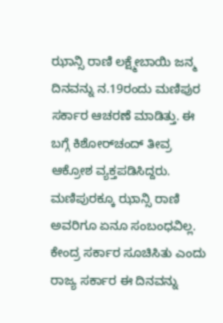ಝಾನ್ಸಿ ರಾಣಿ ಲಕ್ಷ್ಮೇಬಾಯಿ ಜನ್ಮ ದಿನವನ್ನು ನ.19ರಂದು ಮಣಿಪುರ ಸರ್ಕಾರ ಆಚರಣೆ ಮಾಡಿತ್ತು. ಈ ಬಗ್ಗೆ ಕಿಶೋರ್‌ಚಂದ್‌ ತೀವ್ರ ಆಕ್ರೋಶ ವ್ಯಕ್ತಪಡಿಸಿದ್ದರು. ಮಣಿಪುರಕ್ಕೂ ಝಾನ್ಸಿ ರಾಣಿ ಅವರಿಗೂ ಏನೂ ಸಂಬಂಧವಿಲ್ಲ. ಕೇಂದ್ರ ಸರ್ಕಾರ ಸೂಚಿಸಿತು ಎಂದು ರಾಜ್ಯ ಸರ್ಕಾರ ಈ ದಿನವನ್ನು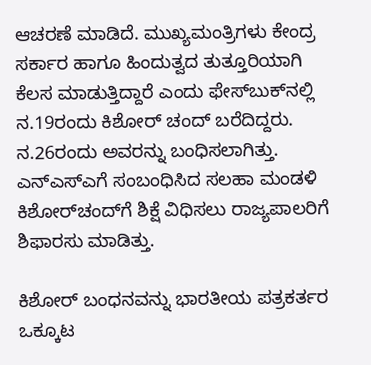ಆಚರಣೆ ಮಾಡಿದೆ. ಮುಖ್ಯಮಂತ್ರಿಗಳು ಕೇಂದ್ರ ಸರ್ಕಾರ ಹಾಗೂ ಹಿಂದುತ್ವದ ತುತ್ತೂರಿಯಾಗಿ ಕೆಲಸ ಮಾಡುತ್ತಿದ್ದಾರೆ ಎಂದು ಫೇಸ್‌ಬುಕ್‌ನಲ್ಲಿ ನ.19ರಂದು ಕಿಶೋರ್‌ ಚಂದ್‌ ಬರೆದಿದ್ದರು. ನ.26ರಂದು ಅವರನ್ನು ಬಂಧಿಸಲಾಗಿತ್ತು. ಎನ್‌ಎಸ್‌ಎಗೆ ಸಂಬಂಧಿಸಿದ ಸಲಹಾ ಮಂಡಳಿ ಕಿಶೋರ್‌ಚಂದ್‌ಗೆ ಶಿಕ್ಷೆ ವಿಧಿಸಲು ರಾಜ್ಯಪಾಲರಿಗೆ ಶಿಫಾರಸು ಮಾಡಿತ್ತು.

ಕಿಶೋರ್‌ ಬಂಧನವನ್ನು ಭಾರತೀಯ ಪತ್ರಕರ್ತರ ಒಕ್ಕೂಟ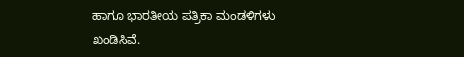ಹಾಗೂ ಭಾರತೀಯ ಪತ್ರಿಕಾ ಮಂಡಳಿಗಳು ಖಂಡಿಸಿವೆ.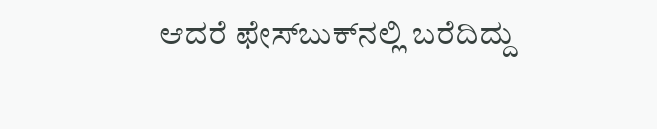ಆದರೆ ಫೇಸ್‌ಬುಕ್‌ನಲ್ಲಿ ಬರೆದಿದ್ದು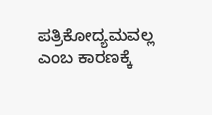ಪತ್ರಿಕೋದ್ಯಮವಲ್ಲ ಎಂಬ ಕಾರಣಕ್ಕೆ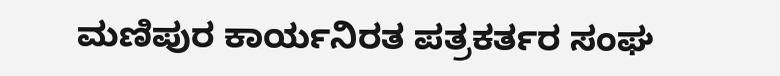ಮಣಿಪುರ ಕಾರ್ಯನಿರತ ಪತ್ರಕರ್ತರ ಸಂಘ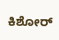ಕಿಶೋರ್‌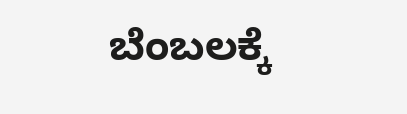ಬೆಂಬಲಕ್ಕೆ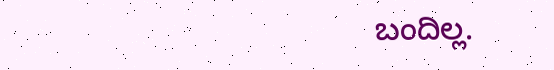ಬಂದಿಲ್ಲ.